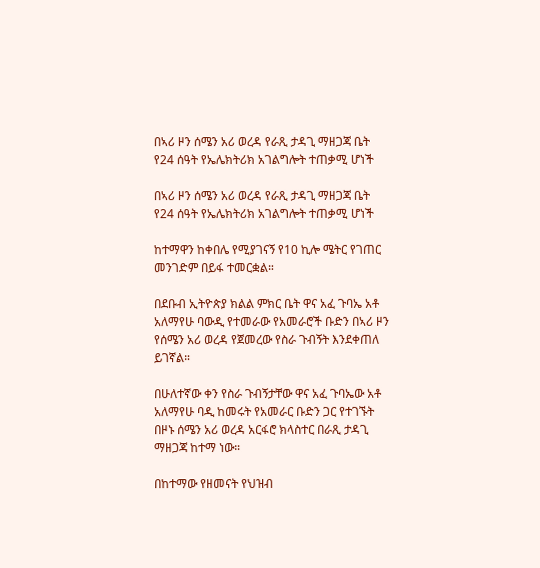በኣሪ ዞን ሰሜን አሪ ወረዳ የራጺ ታዳጊ ማዘጋጃ ቤት የ24 ሰዓት የኤሌክትሪክ አገልግሎት ተጠቃሚ ሆነች

በኣሪ ዞን ሰሜን አሪ ወረዳ የራጺ ታዳጊ ማዘጋጃ ቤት የ24 ሰዓት የኤሌክትሪክ አገልግሎት ተጠቃሚ ሆነች

ከተማዋን ከቀበሌ የሚያገናኝ የ10 ኪሎ ሜትር የገጠር መንገድም በይፋ ተመርቋል።

በደቡብ ኢትዮጵያ ክልል ምክር ቤት ዋና አፈ ጉባኤ አቶ አለማየሁ ባውዲ የተመራው የአመራሮች ቡድን በኣሪ ዞን የሰሜን አሪ ወረዳ የጀመረው የስራ ጉብኝት እንደቀጠለ ይገኛል።

በሁለተኛው ቀን የስራ ጉብኝታቸው ዋና አፈ ጉባኤው አቶ አለማየሁ ባዲ ከመሩት የአመራር ቡድን ጋር የተገኙት በዞኑ ሰሜን አሪ ወረዳ አርፋሮ ክላስተር በራጺ ታዳጊ ማዘጋጃ ከተማ ነው።

በከተማው የዘመናት የህዝብ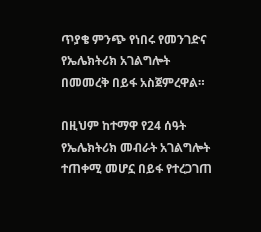ጥያቄ ምንጭ የነበሩ የመንገድና የኤሌክትሪክ አገልግሎት በመመረቅ በይፋ አስጀምረዋል።

በዚህም ከተማዋ የ24 ሰዓት የኤሌክትሪክ መብራት አገልግሎት ተጠቀሚ መሆኗ በይፋ የተረጋገጠ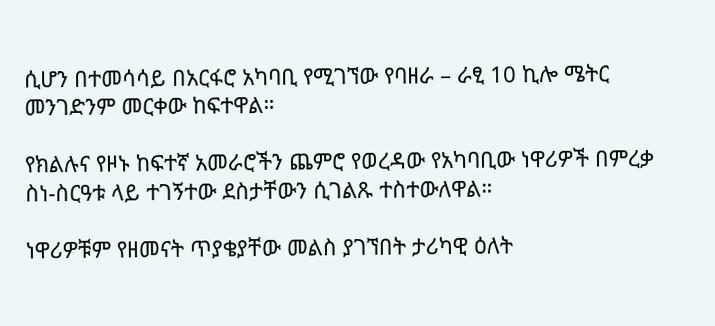ሲሆን በተመሳሳይ በአርፋሮ አካባቢ የሚገኘው የባዘራ – ራፂ 10 ኪሎ ሜትር መንገድንም መርቀው ከፍተዋል።

የክልሉና የዞኑ ከፍተኛ አመራሮችን ጨምሮ የወረዳው የአካባቢው ነዋሪዎች በምረቃ ስነ-ስርዓቱ ላይ ተገኝተው ደስታቸውን ሲገልጹ ተስተውለዋል።

ነዋሪዎቹም የዘመናት ጥያቄያቸው መልስ ያገኘበት ታሪካዊ ዕለት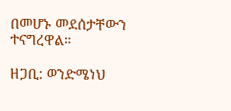በመሆኑ መደሰታቸውን ተናግረዋል።

ዘጋቢ: ወንድሜነህ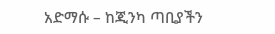አድማሱ – ከጂንካ ጣቢያችን